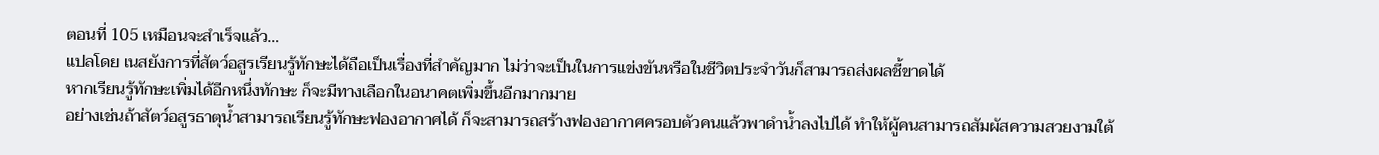ตอนที่ 105 เหมือนจะสำเร็จแล้ว…
แปลโดย เนสยังการที่สัตว์อสูรเรียนรู้ทักษะได้ถือเป็นเรื่องที่สำคัญมาก ไม่ว่าจะเป็นในการแข่งขันหรือในชีวิตประจำวันก็สามารถส่งผลชี้ขาดได้
หากเรียนรู้ทักษะเพิ่มได้อีกหนึ่งทักษะ ก็จะมีทางเลือกในอนาคตเพิ่มขึ้นอีกมากมาย
อย่างเช่นถ้าสัตว์อสูรธาตุน้ำสามารถเรียนรู้ทักษะฟองอากาศได้ ก็จะสามารถสร้างฟองอากาศครอบตัวคนแล้วพาดำน้ำลงไปได้ ทำให้ผู้คนสามารถสัมผัสความสวยงามใต้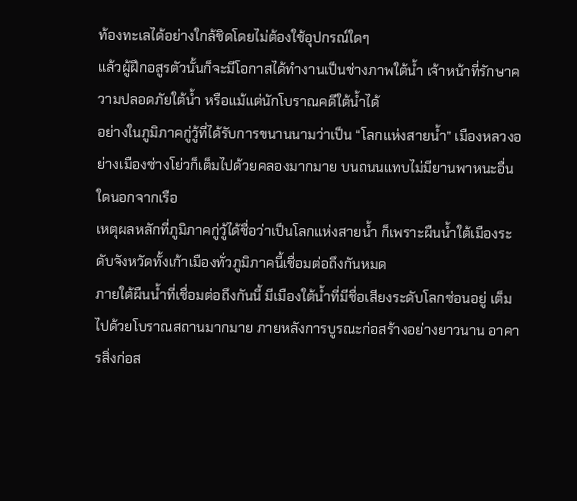ท้องทะเลได้อย่างใกล้ชิดโดยไม่ต้องใช้อุปกรณ์ใดๆ
แล้วผู้ฝึกอสูรตัวนั้นก็จะมีโอกาสได้ทำงานเป็นช่างภาพใต้น้ำ เจ้าหน้าที่รักษาความปลอดภัยใต้น้ำ หรือแม้แต่นักโบราณคดีใต้น้ำได้
อย่างในภูมิภาคกู่วู้ที่ได้รับการขนานนามว่าเป็น “โลกแห่งสายน้ำ” เมืองหลวงอย่างเมืองซ่างโย่วก็เต็มไปด้วยคลองมากมาย บนถนนแทบไม่มียานพาหนะอื่นใดนอกจากเรือ
เหตุผลหลักที่ภูมิภาคกู่วู้ได้ชื่อว่าเป็นโลกแห่งสายน้ำ ก็เพราะผืนน้ำใต้เมืองระดับจังหวัดทั้งเก้าเมืองทั่วภูมิภาคนี้เชื่อมต่อถึงกันหมด
ภายใต้ผืนน้ำที่เชื่อมต่อถึงกันนี้ มีเมืองใต้น้ำที่มีชื่อเสียงระดับโลกซ่อนอยู่ เต็มไปด้วยโบราณสถานมากมาย ภายหลังการบูรณะก่อสร้างอย่างยาวนาน อาคารสิ่งก่อส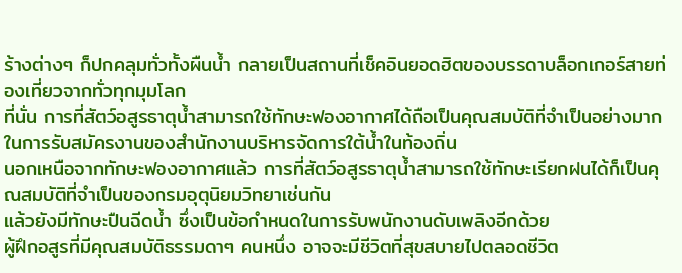ร้างต่างๆ ก็ปกคลุมทั่วทั้งผืนน้ำ กลายเป็นสถานที่เช็คอินยอดฮิตของบรรดาบล็อกเกอร์สายท่องเที่ยวจากทั่วทุกมุมโลก
ที่นั่น การที่สัตว์อสูรธาตุน้ำสามารถใช้ทักษะฟองอากาศได้ถือเป็นคุณสมบัติที่จำเป็นอย่างมากในการรับสมัครงานของสำนักงานบริหารจัดการใต้น้ำในท้องถิ่น
นอกเหนือจากทักษะฟองอากาศแล้ว การที่สัตว์อสูรธาตุน้ำสามารถใช้ทักษะเรียกฝนได้ก็เป็นคุณสมบัติที่จำเป็นของกรมอุตุนิยมวิทยาเช่นกัน
แล้วยังมีทักษะปืนฉีดน้ำ ซึ่งเป็นข้อกำหนดในการรับพนักงานดับเพลิงอีกด้วย
ผู้ฝึกอสูรที่มีคุณสมบัติธรรมดาๆ คนหนึ่ง อาจจะมีชีวิตที่สุขสบายไปตลอดชีวิต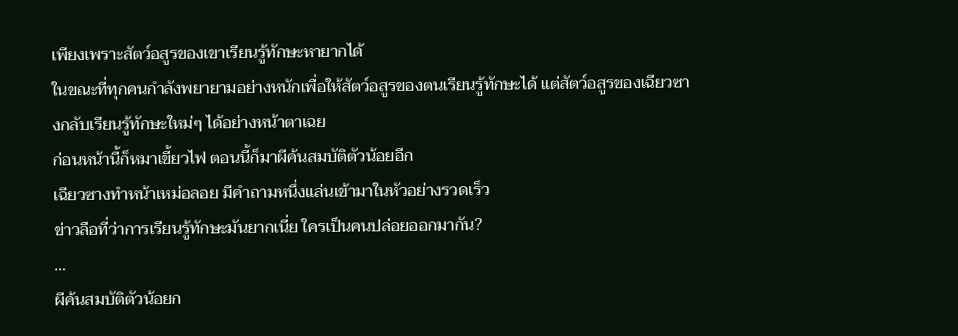เพียงเพราะสัตว์อสูรของเขาเรียนรู้ทักษะหายากได้
ในขณะที่ทุกคนกำลังพยายามอย่างหนักเพื่อให้สัตว์อสูรของตนเรียนรู้ทักษะได้ แต่สัตว์อสูรของเฉียวซางกลับเรียนรู้ทักษะใหม่ๆ ได้อย่างหน้าตาเฉย
ก่อนหน้านี้ก็หมาเขี้ยวไฟ ตอนนี้ก็มาผีค้นสมบัติตัวน้อยอีก
เฉียวซางทำหน้าเหม่อลอย มีคำถามหนึ่งแล่นเข้ามาในหัวอย่างรวดเร็ว
ข่าวลือที่ว่าการเรียนรู้ทักษะมันยากเนี่ย ใครเป็นคนปล่อยออกมากัน?
…
ผีค้นสมบัติตัวน้อยก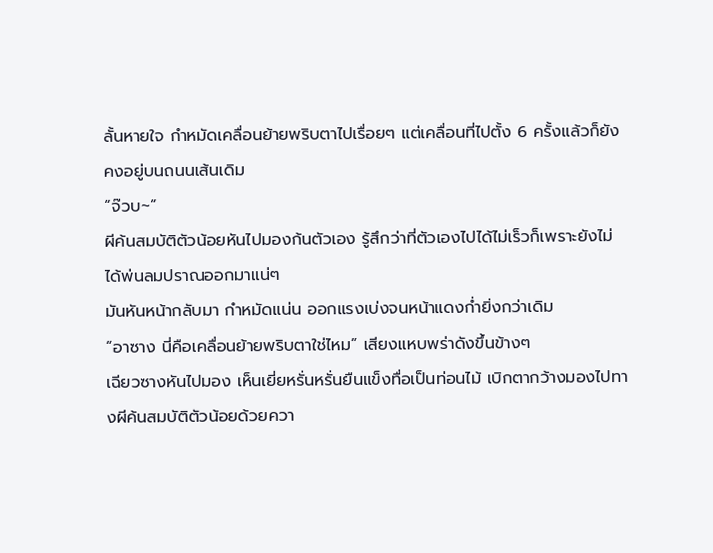ลั้นหายใจ กำหมัดเคลื่อนย้ายพริบตาไปเรื่อยๆ แต่เคลื่อนที่ไปตั้ง 6 ครั้งแล้วก็ยังคงอยู่บนถนนเส้นเดิม
“จ๊วบ~”
ผีค้นสมบัติตัวน้อยหันไปมองก้นตัวเอง รู้สึกว่าที่ตัวเองไปได้ไม่เร็วก็เพราะยังไม่ได้พ่นลมปราณออกมาแน่ๆ
มันหันหน้ากลับมา กำหมัดแน่น ออกแรงเบ่งจนหน้าแดงก่ำยิ่งกว่าเดิม
“อาซาง นี่คือเคลื่อนย้ายพริบตาใช่ไหม” เสียงแหบพร่าดังขึ้นข้างๆ
เฉียวซางหันไปมอง เห็นเยี่ยหรั่นหรั่นยืนแข็งทื่อเป็นท่อนไม้ เบิกตากว้างมองไปทางผีค้นสมบัติตัวน้อยด้วยควา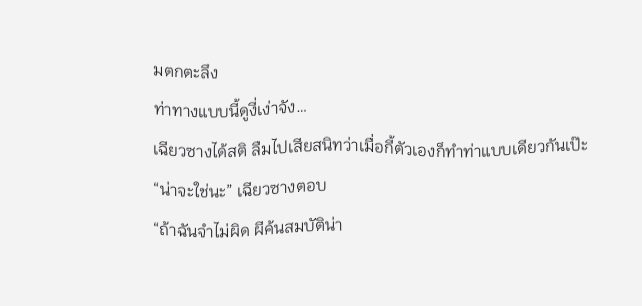มตกตะลึง
ท่าทางแบบนี้ดูงี่เง่าจัง…
เฉียวซางได้สติ ลืมไปเสียสนิทว่าเมื่อกี้ตัวเองก็ทำท่าแบบเดียวกันเป๊ะ
“น่าจะใช่นะ” เฉียวซางตอบ
“ถ้าฉันจำไม่ผิด ผีค้นสมบัติน่า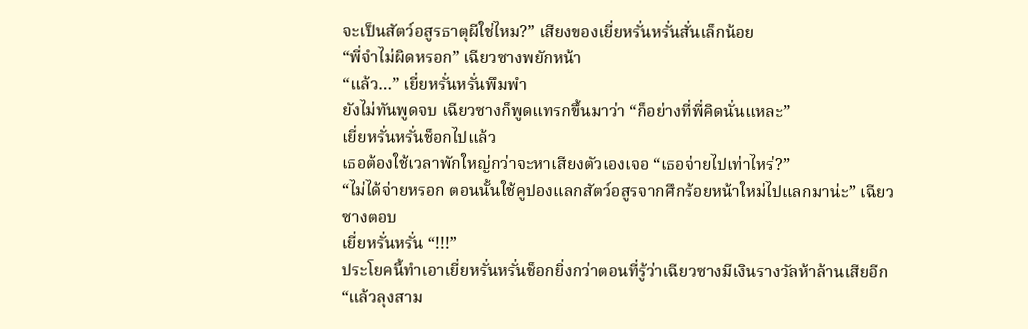จะเป็นสัตว์อสูรธาตุผีใช่ไหม?” เสียงของเยี่ยหรั่นหรั่นสั่นเล็กน้อย
“พี่จำไม่ผิดหรอก” เฉียวซางพยักหน้า
“แล้ว…” เยี่ยหรั่นหรั่นพึมพำ
ยังไม่ทันพูดจบ เฉียวซางก็พูดแทรกขึ้นมาว่า “ก็อย่างที่พี่คิดนั่นแหละ”
เยี่ยหรั่นหรั่นช็อกไปแล้ว
เธอต้องใช้เวลาพักใหญ่กว่าจะหาเสียงตัวเองเจอ “เธอจ่ายไปเท่าไหร่?”
“ไม่ได้จ่ายหรอก ตอนนั้นใช้คูปองแลกสัตว์อสูรจากศึกร้อยหน้าใหม่ไปแลกมาน่ะ” เฉียวซางตอบ
เยี่ยหรั่นหรั่น “!!!”
ประโยคนี้ทำเอาเยี่ยหรั่นหรั่นช็อกยิ่งกว่าตอนที่รู้ว่าเฉียวซางมีเงินรางวัลห้าล้านเสียอีก
“แล้วลุงสาม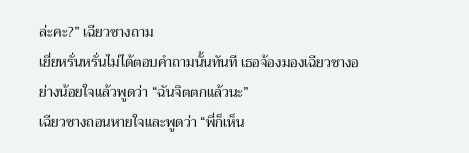ล่ะคะ?” เฉียวซางถาม
เยี่ยหรั่นหรั่นไม่ได้ตอบคำถามนั้นทันที เธอจ้องมองเฉียวซางอย่างน้อยใจแล้วพูดว่า “ฉันจิตตกแล้วนะ”
เฉียวซางถอนหายใจและพูดว่า “พี่ก็เห็น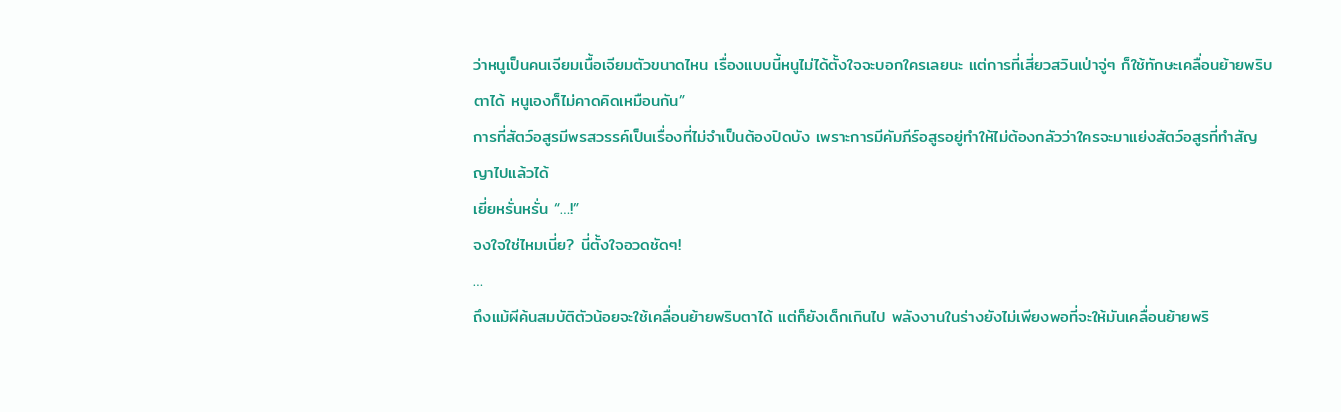ว่าหนูเป็นคนเจียมเนื้อเจียมตัวขนาดไหน เรื่องแบบนี้หนูไม่ได้ตั้งใจจะบอกใครเลยนะ แต่การที่เสี่ยวสวินเป่าจู่ๆ ก็ใช้ทักษะเคลื่อนย้ายพริบตาได้ หนูเองก็ไม่คาดคิดเหมือนกัน”
การที่สัตว์อสูรมีพรสวรรค์เป็นเรื่องที่ไม่จำเป็นต้องปิดบัง เพราะการมีคัมภีร์อสูรอยู่ทำให้ไม่ต้องกลัวว่าใครจะมาแย่งสัตว์อสูรที่ทำสัญญาไปแล้วได้
เยี่ยหรั่นหรั่น “…!”
จงใจใช่ไหมเนี่ย? นี่ตั้งใจอวดชัดๆ!
…
ถึงแม้ผีค้นสมบัติตัวน้อยจะใช้เคลื่อนย้ายพริบตาได้ แต่ก็ยังเด็กเกินไป พลังงานในร่างยังไม่เพียงพอที่จะให้มันเคลื่อนย้ายพริ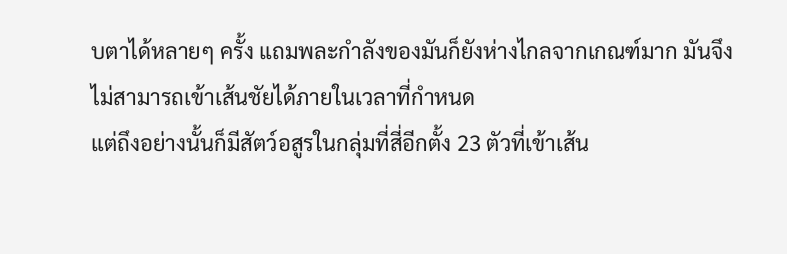บตาได้หลายๆ ครั้ง แถมพละกำลังของมันก็ยังห่างไกลจากเกณฑ์มาก มันจึงไม่สามารถเข้าเส้นชัยได้ภายในเวลาที่กำหนด
แต่ถึงอย่างนั้นก็มีสัตว์อสูรในกลุ่มที่สี่อีกตั้ง 23 ตัวที่เข้าเส้น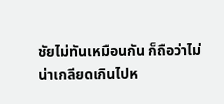ชัยไม่ทันเหมือนกัน ก็ถือว่าไม่น่าเกลียดเกินไปห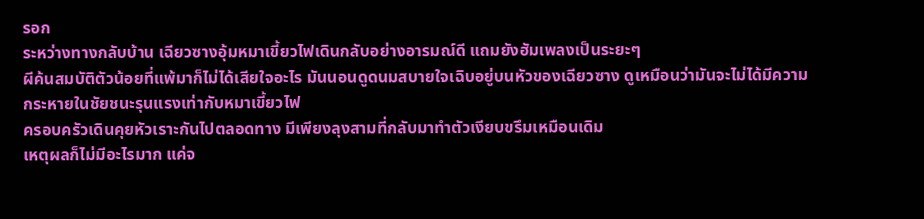รอก
ระหว่างทางกลับบ้าน เฉียวซางอุ้มหมาเขี้ยวไฟเดินกลับอย่างอารมณ์ดี แถมยังฮัมเพลงเป็นระยะๆ
ผีค้นสมบัติตัวน้อยที่แพ้มาก็ไม่ได้เสียใจอะไร มันนอนดูดนมสบายใจเฉิบอยู่บนหัวของเฉียวซาง ดูเหมือนว่ามันจะไม่ได้มีความกระหายในชัยชนะรุนแรงเท่ากับหมาเขี้ยวไฟ
ครอบครัวเดินคุยหัวเราะกันไปตลอดทาง มีเพียงลุงสามที่กลับมาทำตัวเงียบขรึมเหมือนเดิม
เหตุผลก็ไม่มีอะไรมาก แค่จ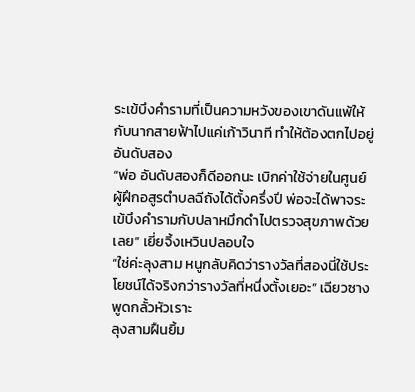ระเข้บึงคำรามที่เป็นความหวังของเขาดันแพ้ให้กับนากสายฟ้าไปแค่เก้าวินาที ทำให้ต้องตกไปอยู่อันดับสอง
“พ่อ อันดับสองก็ดีออกนะ เบิกค่าใช้จ่ายในศูนย์ผู้ฝึกอสูรตำบลฉีถังได้ตั้งครึ่งปี พ่อจะได้พาจระเข้บึงคำรามกับปลาหมึกดำไปตรวจสุขภาพด้วยเลย” เยี่ยจิ้งเหวินปลอบใจ
“ใช่ค่ะลุงสาม หนูกลับคิดว่ารางวัลที่สองนี่ใช้ประโยชน์ได้จริงกว่ารางวัลที่หนึ่งตั้งเยอะ” เฉียวซางพูดกลั้วหัวเราะ
ลุงสามฝืนยิ้ม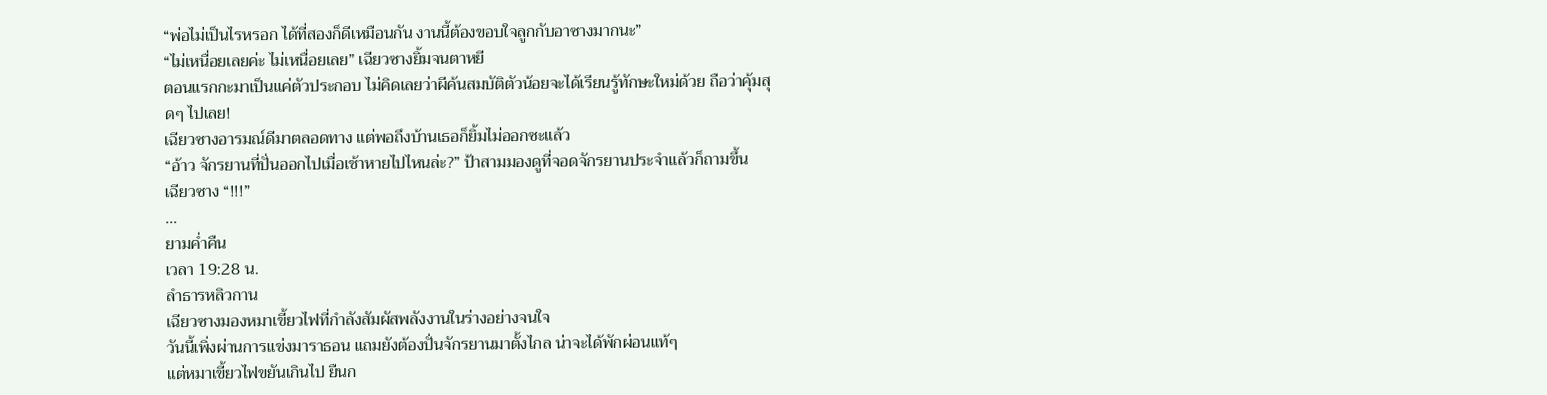“พ่อไม่เป็นไรหรอก ได้ที่สองก็ดีเหมือนกัน งานนี้ต้องขอบใจลูกกับอาซางมากนะ”
“ไม่เหนื่อยเลยค่ะ ไม่เหนื่อยเลย” เฉียวซางยิ้มจนตาหยี
ตอนแรกกะมาเป็นแค่ตัวประกอบ ไม่คิดเลยว่าผีค้นสมบัติตัวน้อยจะได้เรียนรู้ทักษะใหม่ด้วย ถือว่าคุ้มสุดๆ ไปเลย!
เฉียวซางอารมณ์ดีมาตลอดทาง แต่พอถึงบ้านเธอก็ยิ้มไม่ออกซะแล้ว
“อ้าว จักรยานที่ปั่นออกไปเมื่อเช้าหายไปไหนล่ะ?” ป้าสามมองดูที่จอดจักรยานประจำแล้วก็ถามขึ้น
เฉียวซาง “!!!”
…
ยามค่ำคืน
เวลา 19:28 น.
ลำธารหลิวกาน
เฉียวซางมองหมาเขี้ยวไฟที่กำลังสัมผัสพลังงานในร่างอย่างจนใจ
วันนี้เพิ่งผ่านการแข่งมาราธอน แถมยังต้องปั่นจักรยานมาตั้งไกล น่าจะได้พักผ่อนแท้ๆ
แต่หมาเขี้ยวไฟขยันเกินไป ยืนก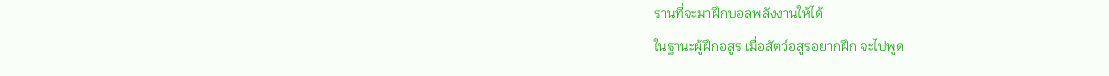รานที่จะมาฝึกบอลพลังงานให้ได้
ในฐานะผู้ฝึกอสูร เมื่อสัตว์อสูรอยากฝึก จะไปพูด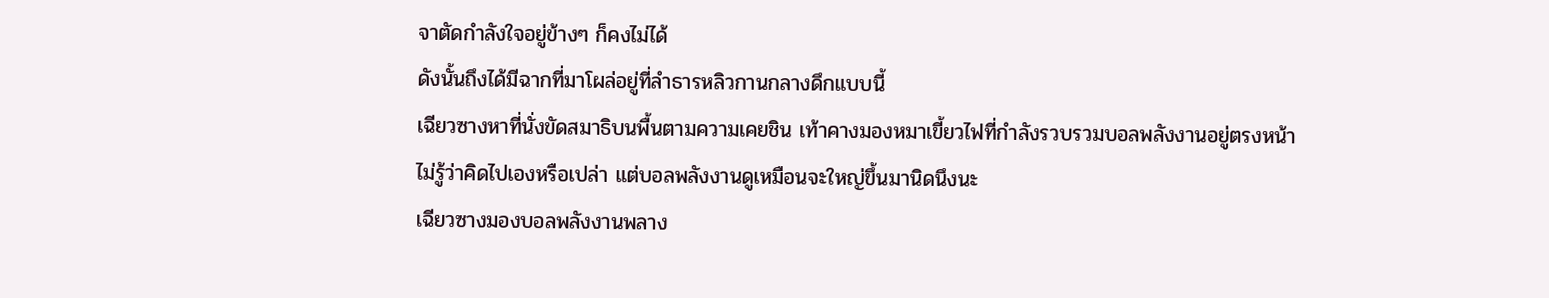จาตัดกำลังใจอยู่ข้างๆ ก็คงไม่ได้
ดังนั้นถึงได้มีฉากที่มาโผล่อยู่ที่ลำธารหลิวกานกลางดึกแบบนี้
เฉียวซางหาที่นั่งขัดสมาธิบนพื้นตามความเคยชิน เท้าคางมองหมาเขี้ยวไฟที่กำลังรวบรวมบอลพลังงานอยู่ตรงหน้า
ไม่รู้ว่าคิดไปเองหรือเปล่า แต่บอลพลังงานดูเหมือนจะใหญ่ขึ้นมานิดนึงนะ
เฉียวซางมองบอลพลังงานพลาง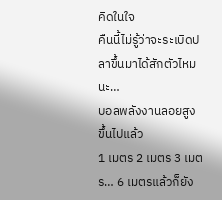คิดในใจ
คืนนี้ไม่รู้ว่าจะระเบิดปลาขึ้นมาได้สักตัวไหมนะ…
บอลพลังงานลอยสูงขึ้นไปแล้ว
1 เมตร 2 เมตร 3 เมตร… 6 เมตรแล้วก็ยัง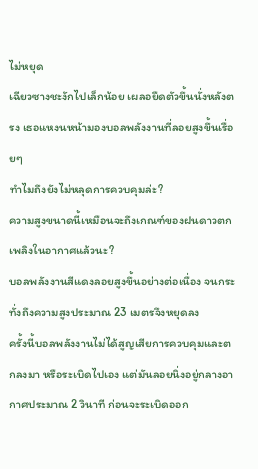ไม่หยุด
เฉียวซางชะงักไปเล็กน้อย เผลอยืดตัวขึ้นนั่งหลังตรง เธอแหงนหน้ามองบอลพลังงานที่ลอยสูงขึ้นเรื่อยๆ
ทำไมถึงยังไม่หลุดการควบคุมล่ะ?
ความสูงขนาดนี้เหมือนจะถึงเกณฑ์ของฝนดาวตกเพลิงในอากาศแล้วนะ?
บอลพลังงานสีแดงลอยสูงขึ้นอย่างต่อเนื่อง จนกระทั่งถึงความสูงประมาณ 23 เมตรจึงหยุดลง
ครั้งนี้บอลพลังงานไม่ได้สูญเสียการควบคุมและตกลงมา หรือระเบิดไปเอง แต่มันลอยนิ่งอยู่กลางอากาศประมาณ 2 วินาที ก่อนจะระเบิดออก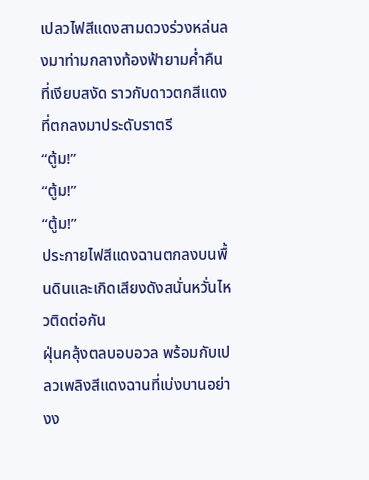เปลวไฟสีแดงสามดวงร่วงหล่นลงมาท่ามกลางท้องฟ้ายามค่ำคืนที่เงียบสงัด ราวกับดาวตกสีแดงที่ตกลงมาประดับราตรี
“ตู้ม!”
“ตู้ม!”
“ตู้ม!”
ประกายไฟสีแดงฉานตกลงบนพื้นดินและเกิดเสียงดังสนั่นหวั่นไหวติดต่อกัน
ฝุ่นคลุ้งตลบอบอวล พร้อมกับเปลวเพลิงสีแดงฉานที่เบ่งบานอย่างง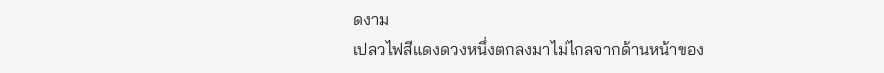ดงาม
เปลวไฟสีแดงดวงหนึ่งตกลงมาไม่ไกลจากด้านหน้าของ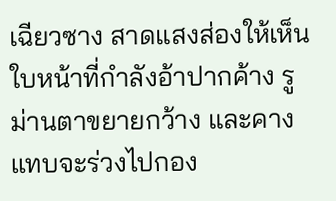เฉียวซาง สาดแสงส่องให้เห็นใบหน้าที่กำลังอ้าปากค้าง รูม่านตาขยายกว้าง และคางแทบจะร่วงไปกอง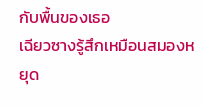กับพื้นของเธอ
เฉียวซางรู้สึกเหมือนสมองหยุด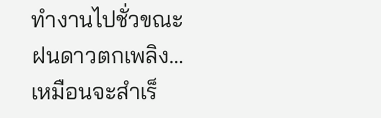ทำงานไปชั่วขณะ
ฝนดาวตกเพลิง…
เหมือนจะสำเร็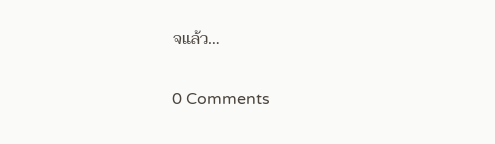จแล้ว…

0 Comments